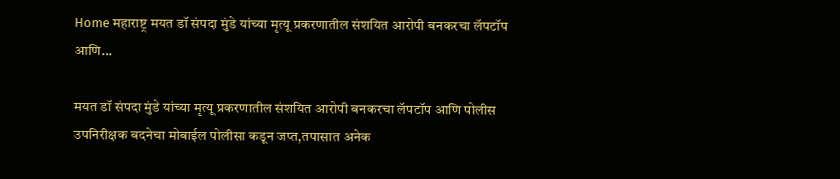Home महाराष्ट्र मयत डॉ संपदा मुंडे यांच्या मृत्यू प्रकरणातील संशयित आरोपी बनकरचा लॅपटॉप आणि...

मयत डॉ संपदा मुंडे यांच्या मृत्यू प्रकरणातील संशयित आरोपी बनकरचा लॅपटॉप आणि पोलीस उपनिरीक्षक बदनेचा मोबाईल पोलीसा कडून जप्त,तपासात अनेक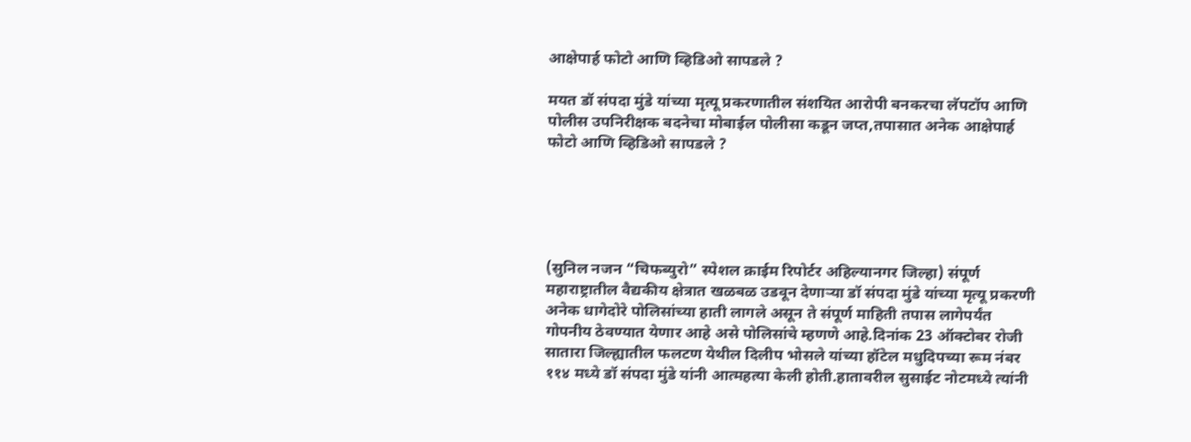आक्षेपार्ह फोटो आणि व्हिडिओ सापडले ?

मयत डॉ संपदा मुंडे यांच्या मृत्यू प्रकरणातील संशयित आरोपी बनकरचा लॅपटॉप आणि पोलीस उपनिरीक्षक बदनेचा मोबाईल पोलीसा कडून जप्त,तपासात अनेक आक्षेपार्ह फोटो आणि व्हिडिओ सापडले ?





(सुनिल नजन “चिफब्युरो” स्पेशल क्राईम रिपोर्टर अहिल्यानगर जिल्हा) संपूर्ण महाराष्ट्रातील वैद्यकीय क्षेत्रात खळबळ उडवून देणाऱ्या डॉ संपदा मुंडे यांच्या मृत्यू प्रकरणी अनेक धागेदोरे पोलिसांच्या हाती लागले असून ते संपूर्ण माहिती तपास लागेपर्यंत गोपनीय ठेवण्यात येणार आहे असे पोलिसांचे म्हणणे आहे.दिनांक 23 ऑक्टोबर रोजी सातारा जिल्ह्यातील फलटण येथील दिलीप भोसले यांच्या हॉटेल मधुदिपच्या रूम नंबर ११४ मध्ये डॉ संपदा मुंडे यांनी आत्महत्या केली होती.हातावरील सुसाईट नोटमध्ये त्यांनी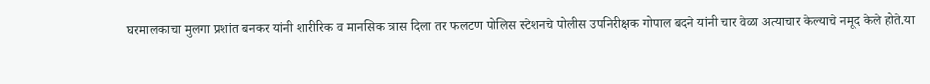घरमालकाचा मुलगा प्रशांत बनकर यांनी शारीरिक व मानसिक त्रास दिला तर फलटण पोलिस स्टेशनचे पोलीस उपनिरीक्षक गोपाल बदने यांनी चार वेळा अत्याचार केल्याचे नमूद केले होते.या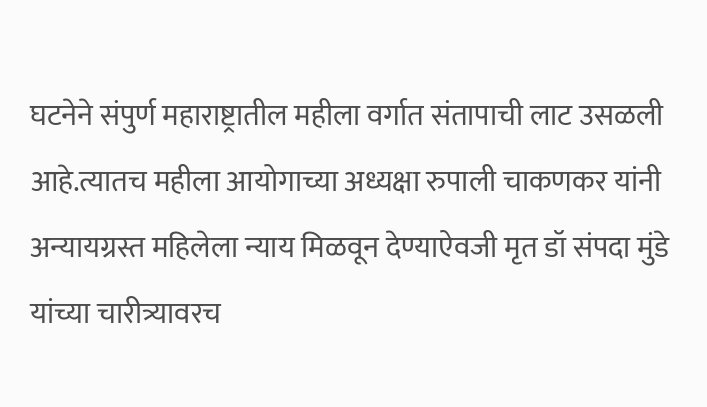घटनेने संपुर्ण महाराष्ट्रातील महीला वर्गात संतापाची लाट उसळली आहे.त्यातच महीला आयोगाच्या अध्यक्षा रुपाली चाकणकर यांनी अन्यायग्रस्त महिलेला न्याय मिळवून देण्याऐवजी मृत डॉ संपदा मुंडे यांच्या चारीत्र्यावरच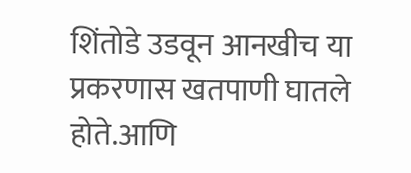शिंतोडे उडवून आनखीच या प्रकरणास खतपाणी घातले होते.आणि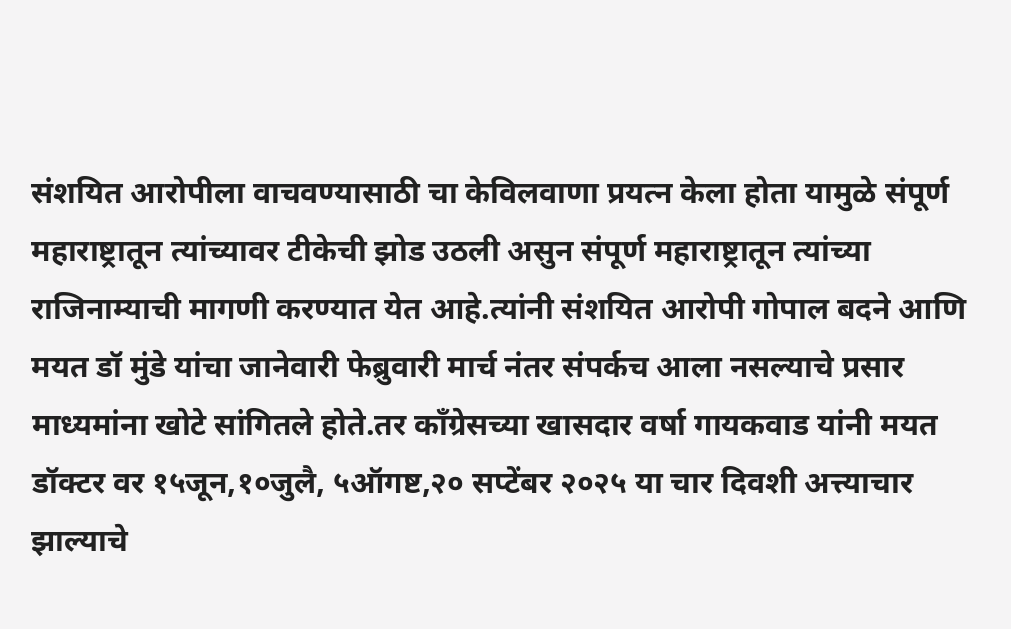संशयित आरोपीला वाचवण्यासाठी चा केविलवाणा प्रयत्न केला होता यामुळे संपूर्ण महाराष्ट्रातून त्यांच्यावर टीकेची झोड उठली असुन संपूर्ण महाराष्ट्रातून त्यांच्या राजिनाम्याची मागणी करण्यात येत आहे.त्यांनी संशयित आरोपी गोपाल बदने आणि मयत डॉ मुंडे यांचा जानेवारी फेब्रुवारी मार्च नंतर संपर्कच आला नसल्याचे प्रसार माध्यमांना खोटे सांगितले होते.तर कॉंग्रेसच्या खासदार वर्षा गायकवाड यांनी मयत डॉक्टर वर १५जून,१०जुलै, ५ऑगष्ट,२० सप्टेंबर २०२५ या चार दिवशी अत्त्याचार झाल्याचे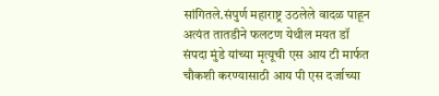सांगितले.संपुर्ण महाराष्ट्र उठलेले वादळ पाहून अत्यंत तातडीने फलटण येथील मयत डॉ संपदा मुंडे यांच्या मृत्यूची एस आय टी मार्फत चौकशी करण्यासाठी आय पी एस दर्जाच्या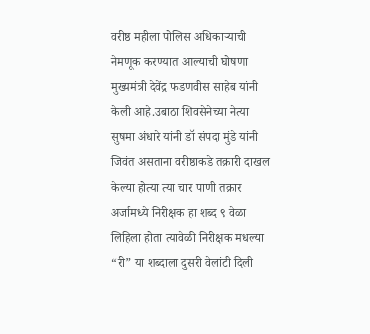वरीष्ठ महीला पोलिस अधिकाऱ्याची नेमणूक करण्यात आल्याची घोषणा मुख्यमंत्री देवेंद्र फडणवीस साहेब यांनी केली आहे.उबाठा शिवसेनेच्या नेत्या सुषमा अंधारे यांनी डॉ संपदा मुंडे यांनी जिवंत असताना वरीष्ठाकडे तक्रारी दाखल केल्या होत्या त्या चार पाणी तक्रार अर्जामध्ये निरीक्षक हा शब्द ९ वेळा लिहिला होता त्यावेळी निरीक्षक मधल्या “री” या शब्दाला दुसरी वेलांटी दिली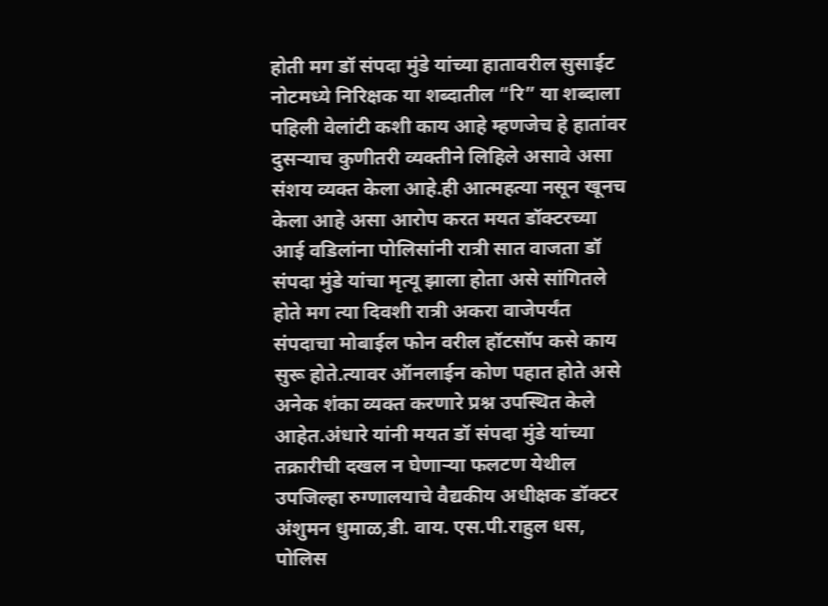होती मग डॉ संपदा मुंडे यांच्या हातावरील सुसाईट नोटमध्ये निरिक्षक या शब्दातील “रि” या शब्दाला पहिली वेलांटी कशी काय आहे म्हणजेच हे हातांवर दुसऱ्याच कुणीतरी व्यक्तीने लिहिले असावे असा संशय व्यक्त केला आहे.ही आत्महत्या नसून खूनच केला आहे असा आरोप करत मयत डॉक्टरच्या आई वडिलांना पोलिसांनी रात्री सात वाजता डॉ संपदा मुंडे यांचा मृत्यू झाला होता असे सांगितले होते मग त्या दिवशी रात्री अकरा वाजेपर्यंत संपदाचा मोबाईल फोन वरील हॉटसॉप कसे काय सुरू होते.त्यावर ऑनलाईन कोण पहात होते असे अनेक शंका व्यक्त करणारे प्रश्न उपस्थित केले आहेत.अंधारे यांनी मयत डॉ संपदा मुंडे यांच्या तक्रारीची दखल न घेणाऱ्या फलटण येथील उपजिल्हा रुग्णालयाचे वैद्यकीय अधीक्षक डॉक्टर अंशुमन धुमाळ,डी. वाय. एस.पी.राहुल धस, पोलिस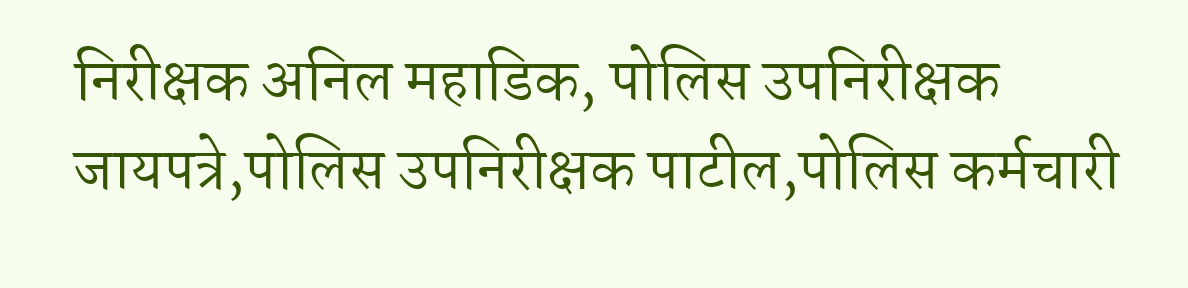निरीक्षक अनिल महाडिक, पोलिस उपनिरीक्षक जायपत्रे,पोलिस उपनिरीक्षक पाटील,पोलिस कर्मचारी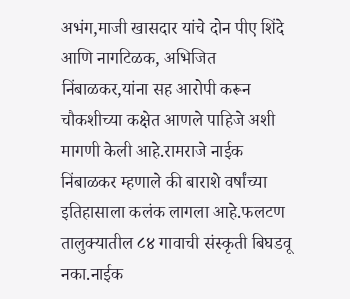अभंग,माजी खासदार यांचे दोन पीए शिंदे आणि नागटिळक, अभिजित निंबाळकर,यांना सह आरोपी करून चौकशीच्या कक्षेत आणले पाहिजे अशी मागणी केली आहे.रामराजे नाईक निंबाळकर म्हणाले की बाराशे वर्षांच्या इतिहासाला कलंक लागला आहे.फलटण तालुक्यातील ८४ गावाची संस्कृती बिघडवू नका.नाईक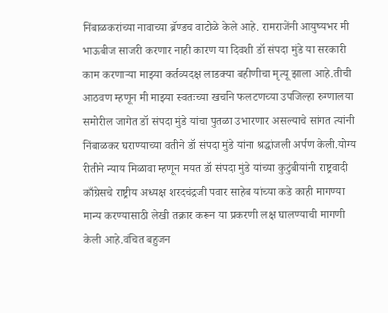निंबाळकरांच्या नावाच्या ब्रॅण्डच वाटोळे केले आहे. रामराजेंनी आयुष्यभर मी भाऊबीज साजरी करणार नाही कारण या दिवशी डॉ संपदा मुंडे या सरकारी काम करणाऱ्या माझ्या कर्तव्यदक्ष लाडक्या बहीणीचा मृत्यू झाला आहे.तीची आठवण म्हणून मी माझ्या स्वतःच्या खर्चाने फलटणच्या उपजिल्हा रुग्णालया समोरील जागेत डॉ संपदा मुंडे यांचा पुतळा उभारणार असल्याचे सांगत त्यांनी निंबाळकर घराण्याच्या वतीने डॉ संपदा मुंडे यांना श्रद्धांजली अर्पण केली.योग्य रीतीने न्याय मिळावा म्हणून मयत डॉ संपदा मुंडे यांच्या कुटुंबीयांनी राष्ट्रवादी काँग्रेसचे राष्ट्रीय अध्यक्ष शरदचंद्रजी पवार साहेब यांच्या कडे काही मागण्या मान्य करण्यासाठी लेखी तक्रार करून या प्रकरणी लक्ष घालण्याची मागणी केली आहे.वंचित बहुजन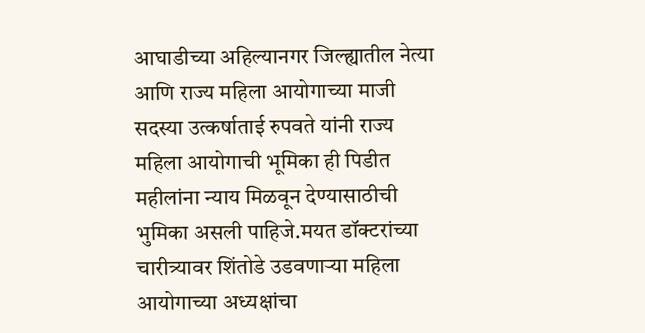आघाडीच्या अहिल्यानगर जिल्ह्यातील नेत्या आणि राज्य महिला आयोगाच्या माजी सदस्या उत्कर्षाताई रुपवते यांनी राज्य महिला आयोगाची भूमिका ही पिडीत महीलांना न्याय मिळवून देण्यासाठीची भुमिका असली पाहिजे.मयत डॉक्टरांच्या चारीत्र्यावर शिंतोडे उडवणाऱ्या महिला आयोगाच्या अध्यक्षांचा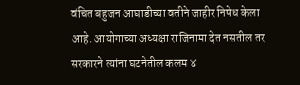वंचित बहुजन आघाडीच्या वतीने जाहीर निषेध केला आहे. आयोगाच्या अध्यक्षा राजिनामा देत नसतील तर सरकारने त्यांना घटनेतील कलम ४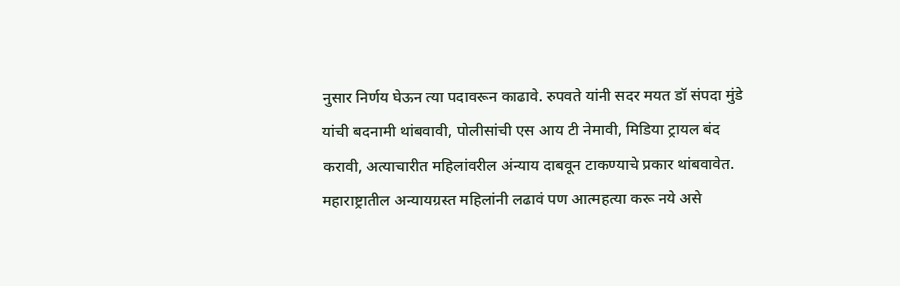नुसार निर्णय घेऊन त्या पदावरून काढावे. रुपवते यांनी सदर मयत डॉ संपदा मुंडे यांची बदनामी थांबवावी, पोलीसांची एस आय टी नेमावी, मिडिया ट्रायल बंद करावी, अत्याचारीत महिलांवरील अंन्याय दाबवून टाकण्याचे प्रकार थांबवावेत. महाराष्ट्रातील अन्यायग्रस्त महिलांनी लढावं पण आत्महत्या करू नये असे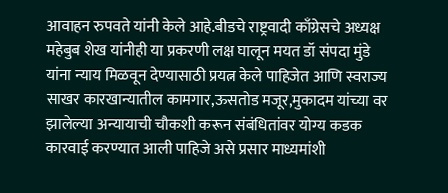आवाहन रुपवते यांनी केले आहे.बीडचे राष्ट्रवादी काँग्रेसचे अध्यक्ष महेबुब शेख यांनीही या प्रकरणी लक्ष घालून मयत डॉ संपदा मुंडे यांना न्याय मिळवून देण्यासाठी प्रयत्न केले पाहिजेत आणि स्वराज्य साखर कारखान्यातील कामगार,ऊसतोड मजूर,मुकादम यांच्या वर झालेल्या अन्यायाची चौकशी करून संबंधितांवर योग्य कडक कारवाई करण्यात आली पाहिजे असे प्रसार माध्यमांशी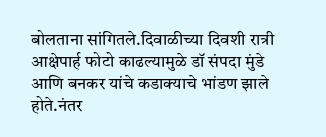बोलताना सांगितले.दिवाळीच्या दिवशी रात्री आक्षेपार्ह फोटो काढल्यामुळे डॉ संपदा मुंडे आणि बनकर यांचे कडाक्याचे भांडण झाले होते.नंतर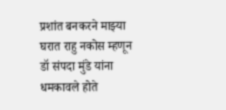प्रशांत बनकरने माझ्या घरात राहु नकोस म्हणून डॉ संपदा मुंडे यांना धमकावले होते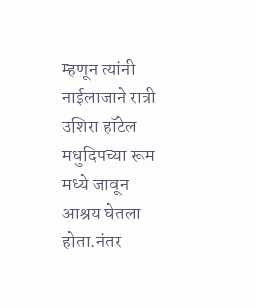म्हणून त्यांनी नाईलाजाने रात्री उशिरा हॉटेल मधुदिपच्या रूम मध्ये जावून आश्रय घेतला होता.नंतर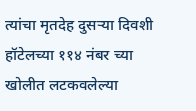त्यांचा मृतदेह दुसऱ्या दिवशी हॉटेलच्या ११४ नंबर च्या खोलीत लटकवलेल्या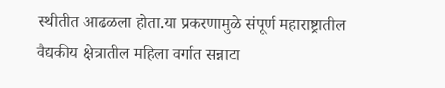स्थीतीत आढळला होता.या प्रकरणामुळे संपूर्ण महाराष्ट्रातील वैद्यकीय क्षेत्रातील महिला वर्गात सन्नाटा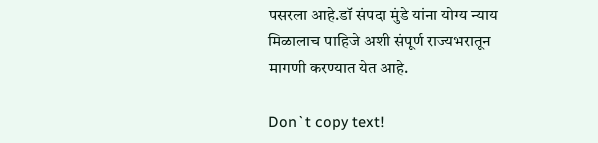पसरला आहे.डॉ संपदा मुंडे यांना योग्य न्याय मिळालाच पाहिजे अशी संपूर्ण राज्यभरातून मागणी करण्यात येत आहे.

Don`t copy text!